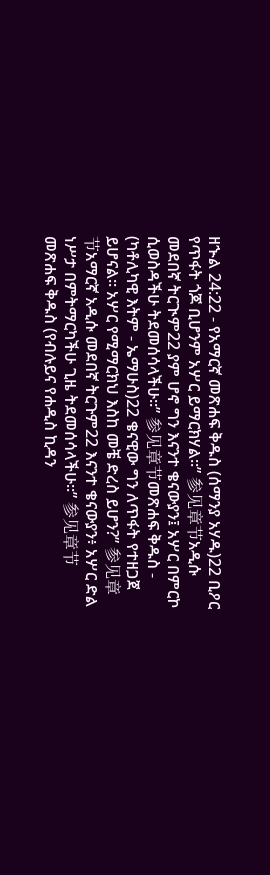ዘኍል 24:22 - የአማርኛ መጽሐፍ ቅዱስ (ሰማንያ አሃዱ)22 ቢዖር የጥፋት ጎጆ ቢሆንም አሦር ይማርክሃል።” 参见章节አዲሱ መደበኛ ትርጒም22 ያም ሆኖ ግን እናንተ ቄናውያን፤ አሦር በምርኮ ሲወስዳችሁ ትደመሰሳላችሁ።” 参见章节መጽሐፍ ቅዱስ - (ካቶሊካዊ እትም - ኤማሁስ)22 ቄናዊው ግን ለጥፋት የተዘጋጀ ይሆናል። አሦር የሚማርክህ እስከ መቼ ድረስ ይሆን?” 参见章节አማርኛ አዲሱ መደበኛ ትርጉም22 እናንተ ቄናውያን፥ አሦር ድል ነሥታ በምትማርካችሁ ጊዜ ትደመሰሳላችሁ።” 参见章节መጽሐፍ ቅዱስ (የብሉይና የሐዲስ ኪዳን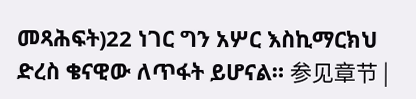መጻሕፍት)22 ነገር ግን አሦር እስኪማርክህ ድረስ ቄናዊው ለጥፋት ይሆናል። 参见章节 |